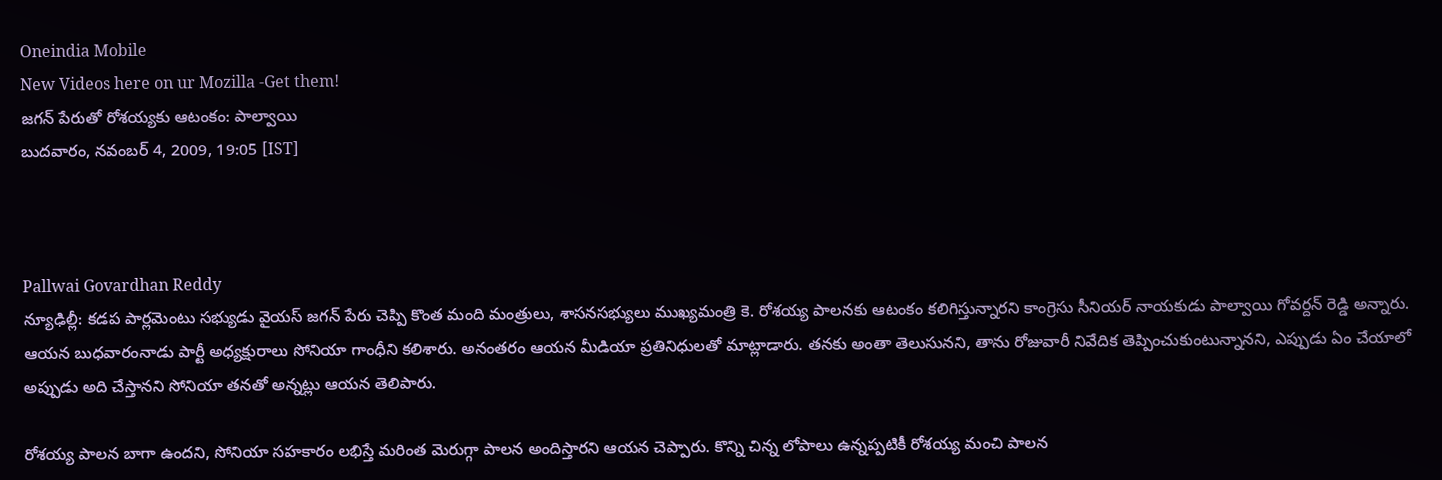Oneindia Mobile
New Videos here on ur Mozilla -Get them!
జగన్ పేరుతో రోశయ్యకు ఆటంకం: పాల్వాయి
బుదవారం, నవంబర్ 4, 2009, 19:05 [IST]



Pallwai Govardhan Reddy
న్యూఢిల్లీ: కడప పార్లమెంటు సభ్యుడు వైయస్ జగన్ పేరు చెప్పి కొంత మంది మంత్రులు, శాసనసభ్యులు ముఖ్యమంత్రి కె. రోశయ్య పాలనకు ఆటంకం కలిగిస్తున్నారని కాంగ్రెసు సీనియర్ నాయకుడు పాల్వాయి గోవర్దన్ రెడ్డి అన్నారు. ఆయన బుధవారంనాడు పార్టీ అధ్యక్షురాలు సోనియా గాంధీని కలిశారు. అనంతరం ఆయన మీడియా ప్రతినిధులతో మాట్లాడారు. తనకు అంతా తెలుసునని, తాను రోజువారీ నివేదిక తెప్పించుకుంటున్నానని, ఎప్పుడు ఏం చేయాలో అప్పుడు అది చేస్తానని సోనియా తనతో అన్నట్లు ఆయన తెలిపారు.

రోశయ్య పాలన బాగా ఉందని, సోనియా సహకారం లభిస్తే మరింత మెరుగ్గా పాలన అందిస్తారని ఆయన చెప్పారు. కొన్ని చిన్న లోపాలు ఉన్నప్పటికీ రోశయ్య మంచి పాలన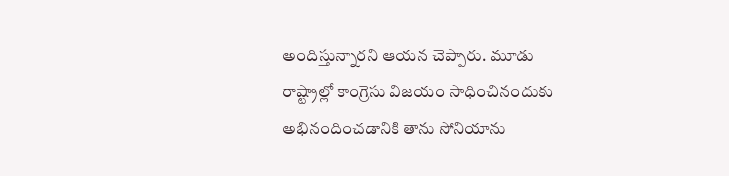అందిస్తున్నారని ఆయన చెప్పారు. మూడు రాష్ట్రాల్లో కాంగ్రెసు విజయం సాధించినందుకు అభినందించడానికి తాను సోనియాను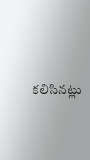కలిసినట్లు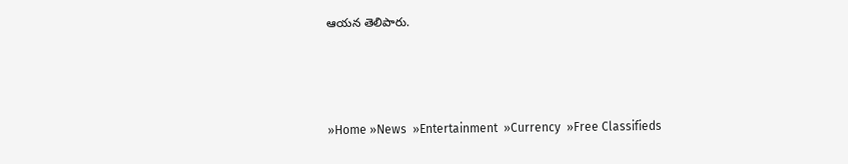ఆయన తెలిపారు.



»Home »News  »Entertainment  »Currency  »Free Classifieds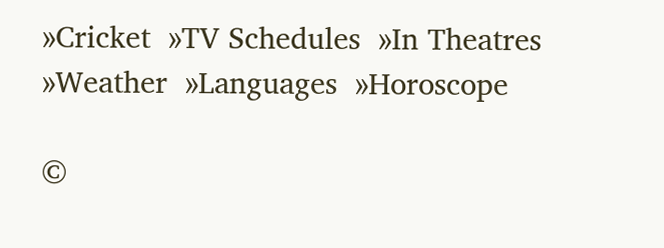»Cricket  »TV Schedules  »In Theatres  »Weather  »Languages  »Horoscope

©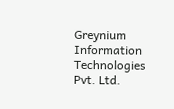Greynium Information Technologies Pvt. Ltd.